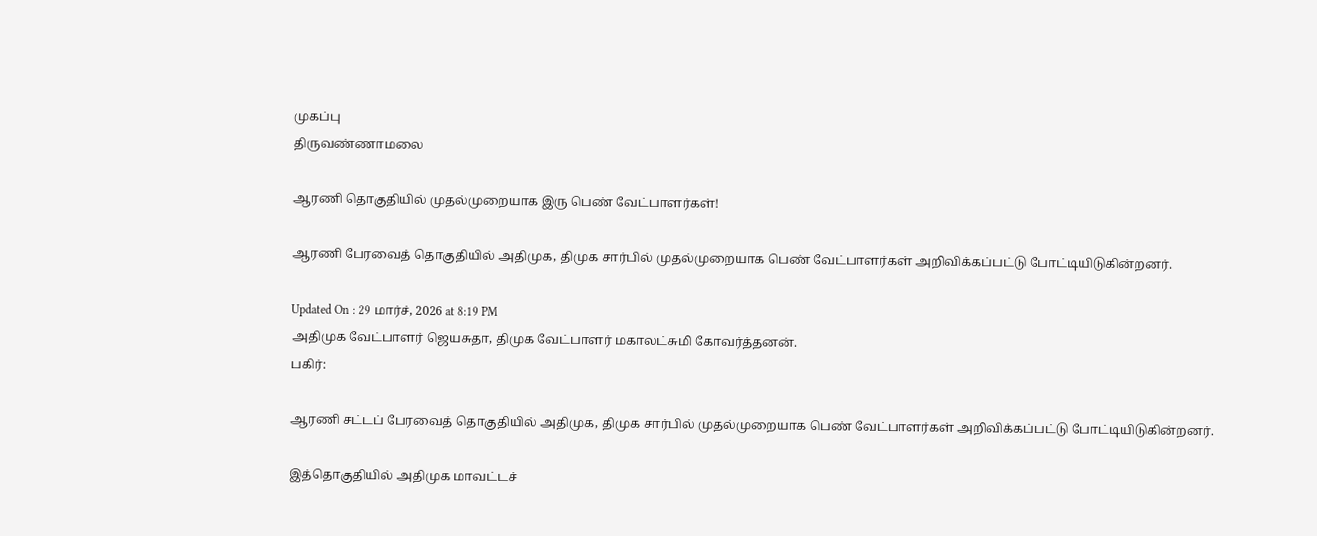முகப்பு
திருவண்ணாமலை

ஆரணி தொகுதியில் முதல்முறையாக இரு பெண் வேட்பாளர்கள்!

ஆரணி பேரவைத் தொகுதியில் அதிமுக, திமுக சார்பில் முதல்முறையாக பெண் வேட்பாளர்கள் அறிவிக்கப்பட்டு போட்டியிடுகின்றனர்.

Updated On : 29 மார்ச், 2026 at 8:19 PM
அதிமுக வேட்பாளர் ஜெயசுதா, திமுக வேட்பாளர் மகாலட்சுமி கோவர்த்தனன்.
பகிர்:

ஆரணி சட்டப் பேரவைத் தொகுதியில் அதிமுக, திமுக சார்பில் முதல்முறையாக பெண் வேட்பாளர்கள் அறிவிக்கப்பட்டு போட்டியிடுகின்றனர்.

இத்தொகுதியில் அதிமுக மாவட்டச்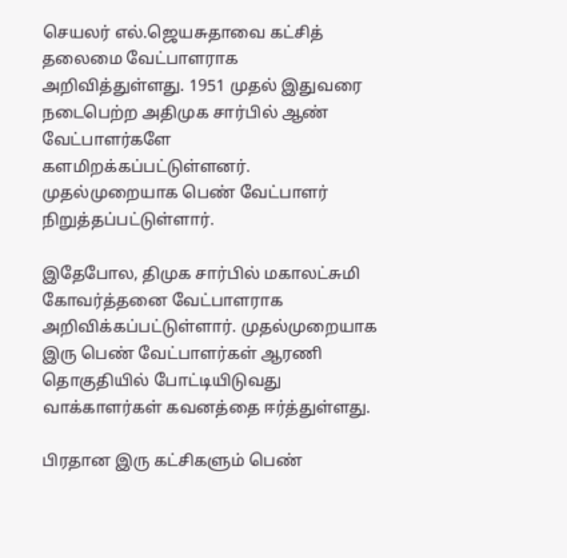செயலர் எல்.ஜெயசுதாவை கட்சித் தலைமை வேட்பாளராக அறிவித்துள்ளது. 1951 முதல் இதுவரை நடைபெற்ற அதிமுக சார்பில் ஆண் வேட்பாளர்களே களமிறக்கப்பட்டுள்ளனர். முதல்முறையாக பெண் வேட்பாளர் நிறுத்தப்பட்டுள்ளார்.

இதேபோல, திமுக சார்பில் மகாலட்சுமி கோவர்த்தனை வேட்பாளராக அறிவிக்கப்பட்டுள்ளார். முதல்முறையாக இரு பெண் வேட்பாளர்கள் ஆரணி தொகுதியில் போட்டியிடுவது வாக்காளர்கள் கவனத்தை ஈர்த்துள்ளது.

பிரதான இரு கட்சிகளும் பெண்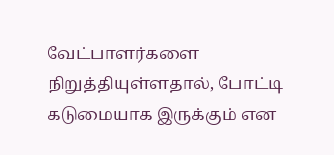வேட்பாளர்களை நிறுத்தியுள்ளதால், போட்டி கடுமையாக இருக்கும் என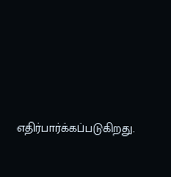எதிர்பார்க்கப்படுகிறது.